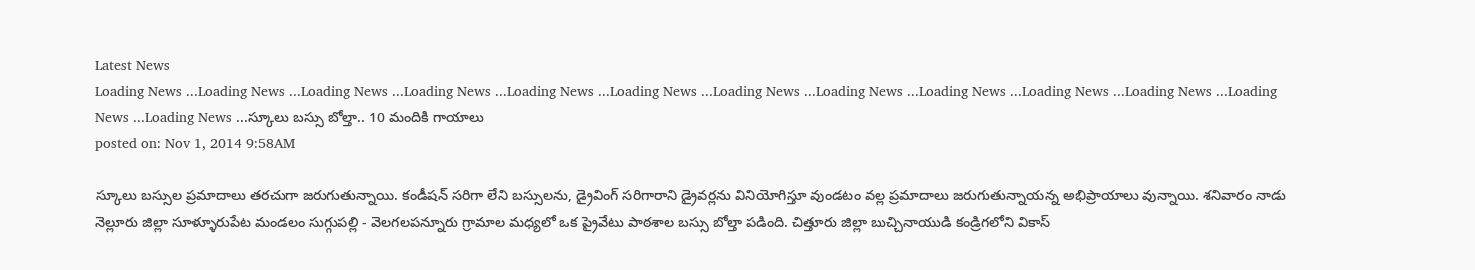Latest News
Loading News ...Loading News ...Loading News ...Loading News ...Loading News ...Loading News ...Loading News ...Loading News ...Loading News ...Loading News ...Loading News ...Loading News ...Loading News ...స్కూలు బస్సు బోల్తా.. 10 మందికి గాయాలు
posted on: Nov 1, 2014 9:58AM

స్కూలు బస్సుల ప్రమాదాలు తరచుగా జరుగుతున్నాయి. కండీషన్ సరిగా లేని బస్సులను, డ్రైవింగ్ సరిగారాని డ్రైవర్లను వినియోగిస్తూ వుండటం వల్ల ప్రమాదాలు జరుగుతున్నాయన్న అభిప్రాయాలు వున్నాయి. శనివారం నాడు నెల్లూరు జిల్లా సూళ్ళూరుపేట మండలం సుగ్గుపల్లి - వెలగలపన్నూరు గ్రామాల మధ్యలో ఒక ప్రైవేటు పాఠశాల బస్సు బోల్తా పడింది. చిత్తూరు జిల్లా బుచ్చినాయుడి కండ్రిగలోని వికాస్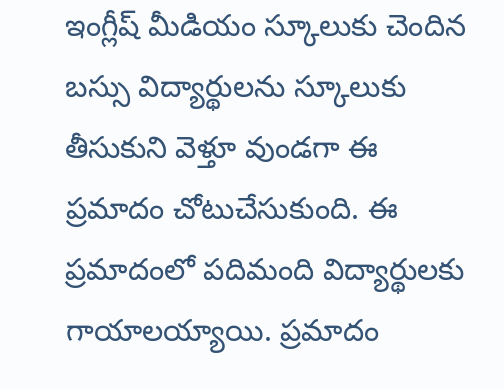ఇంగ్లీష్ మీడియం స్కూలుకు చెందిన బస్సు విద్యార్థులను స్కూలుకు తీసుకుని వెళ్తూ వుండగా ఈ ప్రమాదం చోటుచేసుకుంది. ఈ ప్రమాదంలో పదిమంది విద్యార్థులకు గాయాలయ్యాయి. ప్రమాదం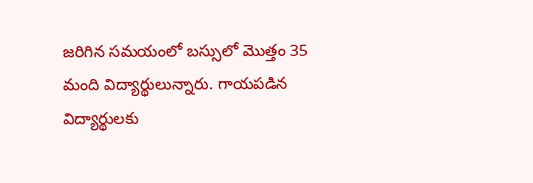జరిగిన సమయంలో బస్సులో మొత్తం 35 మంది విద్యార్థులున్నారు. గాయపడిన విద్యార్థులకు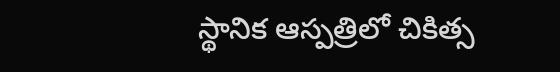స్థానిక ఆస్పత్రిలో చికిత్స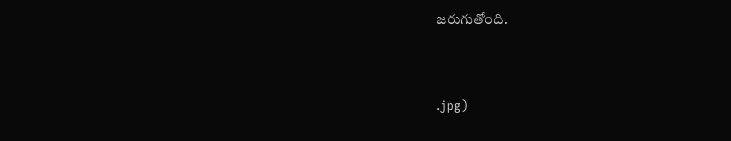జరుగుతోంది.


.jpg)